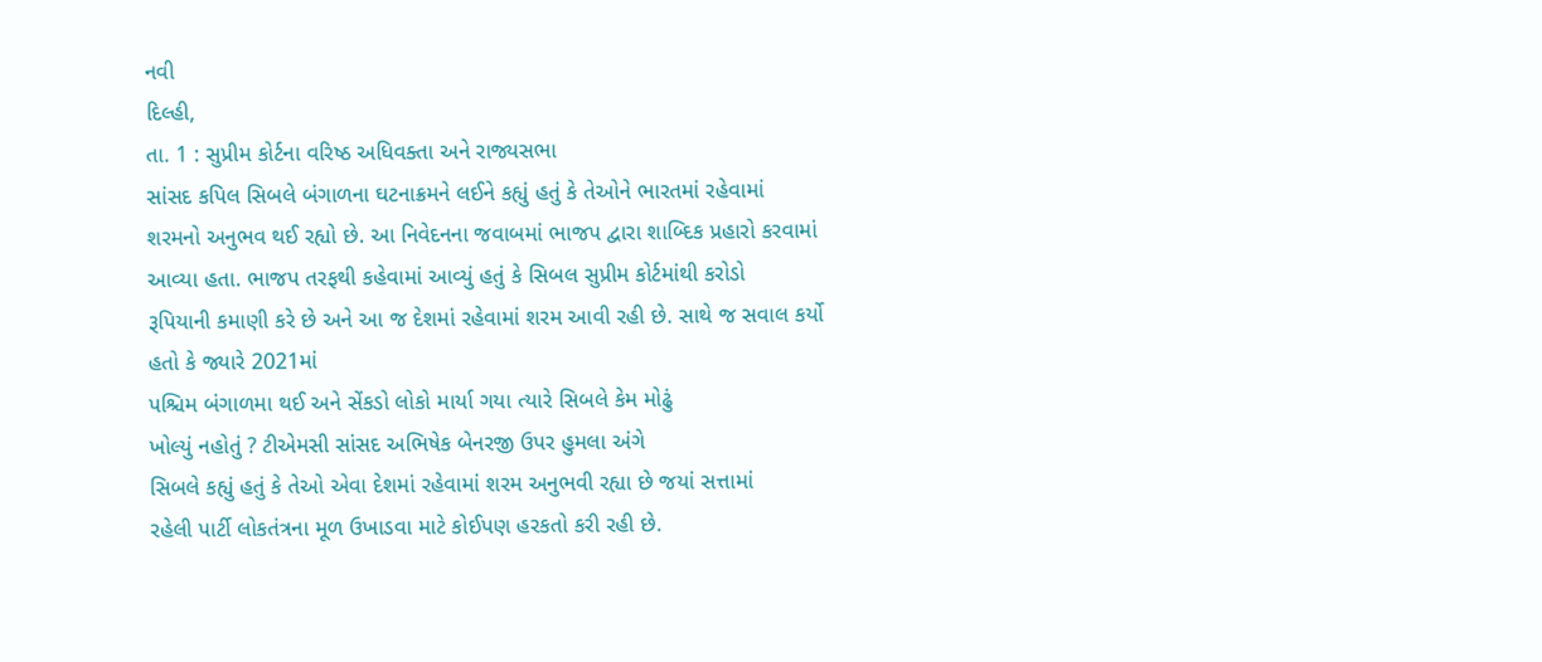નવી
દિલ્હી,
તા. 1 : સુપ્રીમ કોર્ટના વરિષ્ઠ અધિવક્તા અને રાજ્યસભા
સાંસદ કપિલ સિબલે બંગાળના ઘટનાક્રમને લઈને કહ્યું હતું કે તેઓને ભારતમાં રહેવામાં
શરમનો અનુભવ થઈ રહ્યો છે. આ નિવેદનના જવાબમાં ભાજપ દ્વારા શાબ્દિક પ્રહારો કરવામાં
આવ્યા હતા. ભાજપ તરફથી કહેવામાં આવ્યું હતું કે સિબલ સુપ્રીમ કોર્ટમાંથી કરોડો
રૂપિયાની કમાણી કરે છે અને આ જ દેશમાં રહેવામાં શરમ આવી રહી છે. સાથે જ સવાલ કર્યો
હતો કે જ્યારે 2021માં
પશ્ચિમ બંગાળમા થઈ અને સેંકડો લોકો માર્યા ગયા ત્યારે સિબલે કેમ મોઢું
ખોલ્યું નહોતું ? ટીએમસી સાંસદ અભિષેક બેનરજી ઉપર હુમલા અંગે
સિબલે કહ્યું હતું કે તેઓ એવા દેશમાં રહેવામાં શરમ અનુભવી રહ્યા છે જયાં સત્તામાં
રહેલી પાર્ટી લોકતંત્રના મૂળ ઉખાડવા માટે કોઈપણ હરકતો કરી રહી છે.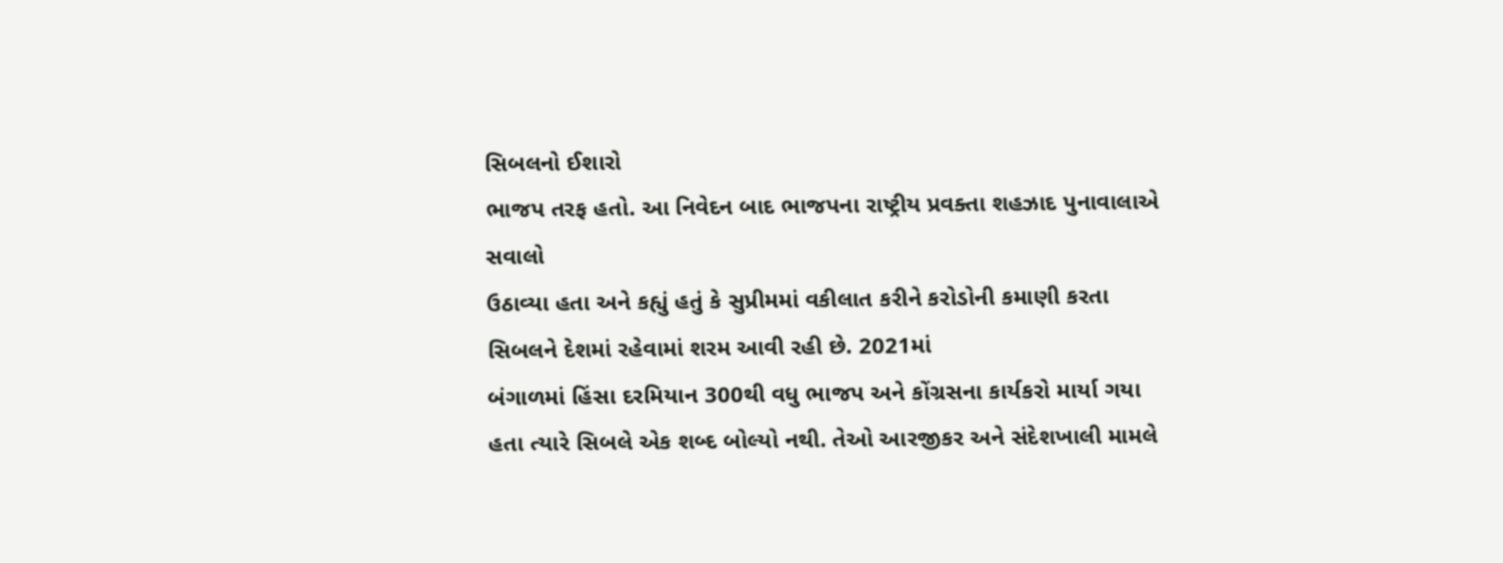સિબલનો ઈશારો
ભાજપ તરફ હતો. આ નિવેદન બાદ ભાજપના રાષ્ટ્રીય પ્રવક્તા શહઝાદ પુનાવાલાએ સવાલો
ઉઠાવ્યા હતા અને કહ્યું હતું કે સુપ્રીમમાં વકીલાત કરીને કરોડોની કમાણી કરતા
સિબલને દેશમાં રહેવામાં શરમ આવી રહી છે. 2021માં
બંગાળમાં હિંસા દરમિયાન 300થી વધુ ભાજપ અને કોંગ્રસના કાર્યકરો માર્યા ગયા
હતા ત્યારે સિબલે એક શબ્દ બોલ્યો નથી. તેઓ આરજીકર અને સંદેશખાલી મામલે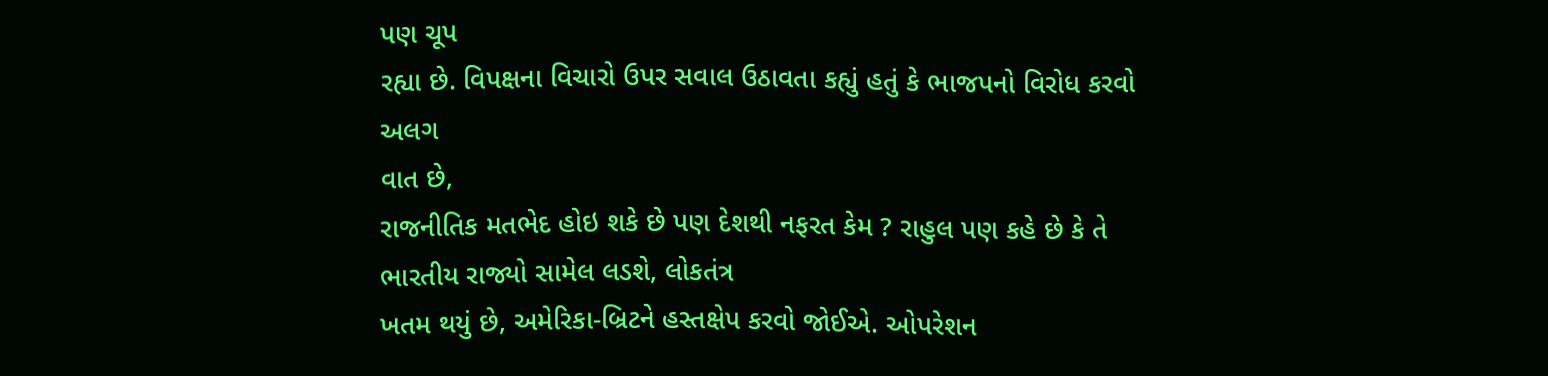પણ ચૂપ
રહ્યા છે. વિપક્ષના વિચારો ઉપર સવાલ ઉઠાવતા કહ્યું હતું કે ભાજપનો વિરોધ કરવો અલગ
વાત છે,
રાજનીતિક મતભેદ હોઇ શકે છે પણ દેશથી નફરત કેમ ? રાહુલ પણ કહે છે કે તે ભારતીય રાજ્યો સામેલ લડશે, લોકતંત્ર
ખતમ થયું છે, અમેરિકા-બ્રિટને હસ્તક્ષેપ કરવો જોઈએ. ઓપરેશન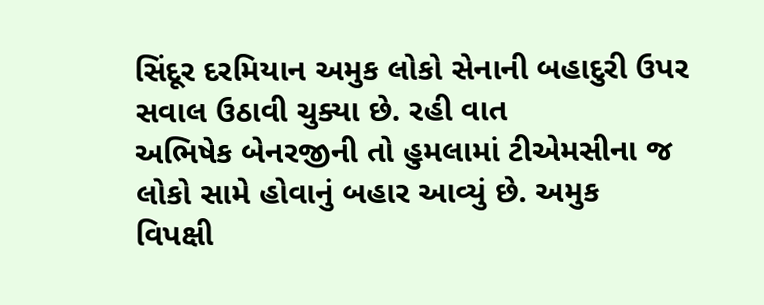સિંદૂર દરમિયાન અમુક લોકો સેનાની બહાદુરી ઉપર સવાલ ઉઠાવી ચુક્યા છે. રહી વાત
અભિષેક બેનરજીની તો હુમલામાં ટીએમસીના જ લોકો સામે હોવાનું બહાર આવ્યું છે. અમુક
વિપક્ષી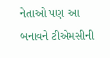નેતાઓ પણ આ બનાવને ટીએમસીની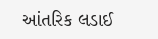આંતરિક લડાઈ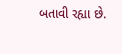બતાવી રહ્યા છે.